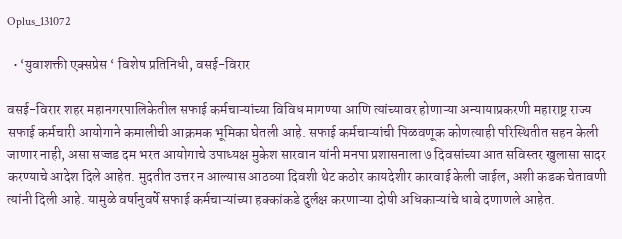Oplus_131072

  • ‘युवाशक्ती एक्सप्रेस ‘ विशेष प्रतिनिधी, वसई-विरार

वसई-विरार शहर महानगरपालिकेतील सफाई कर्मचाऱ्यांच्या विविध मागण्या आणि त्यांच्यावर होणाऱ्या अन्यायाप्रकरणी महाराष्ट्र राज्य सफाई कर्मचारी आयोगाने कमालीची आक्रमक भूमिका घेतली आहे. सफाई कर्मचाऱ्यांची पिळवणूक कोणत्याही परिस्थितीत सहन केली जाणार नाही, असा सज्जड दम भरत आयोगाचे उपाध्यक्ष मुकेश सारवान यांनी मनपा प्रशासनाला ७ दिवसांच्या आत सविस्तर खुलासा सादर करण्याचे आदेश दिले आहेत. मुदतीत उत्तर न आल्यास आठव्या दिवशी थेट कठोर कायदेशीर कारवाई केली जाईल, अशी कडक चेतावणी त्यांनी दिली आहे. यामुळे वर्षानुवर्षे सफाई कर्मचाऱ्यांच्या हक्कांकडे दुर्लक्ष करणाऱ्या दोषी अधिकाऱ्यांचे धाबे दणाणले आहेत.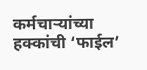कर्मचाऱ्यांच्या हक्कांची ‘फाईल’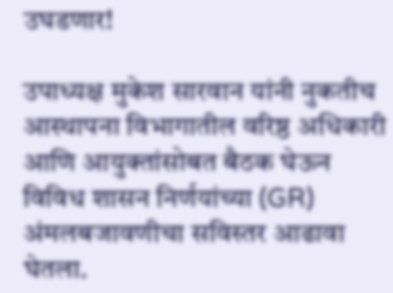उघडणार!

उपाध्यक्ष मुकेश सारवान यांनी नुकतीच आस्थापना विभागातील वरिष्ठ अधिकारी आणि आयुक्तांसोबत बैठक घेऊन विविध शासन निर्णयांच्या (GR) अंमलबजावणीचा सविस्तर आढावा घेतला.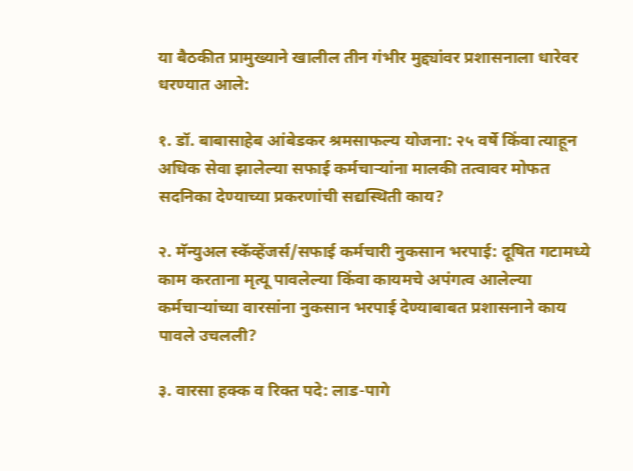या बैठकीत प्रामुख्याने खालील तीन गंभीर मुद्द्यांवर प्रशासनाला धारेवर धरण्यात आले:

१. डॉ. बाबासाहेब आंबेडकर श्रमसाफल्य योजना: २५ वर्षे किंवा त्याहून अधिक सेवा झालेल्या सफाई कर्मचाऱ्यांना मालकी तत्वावर मोफत सदनिका देण्याच्या प्रकरणांची सद्यस्थिती काय?

२. मॅन्युअल स्कॅव्हेंजर्स/सफाई कर्मचारी नुकसान भरपाई: दूषित गटामध्ये काम करताना मृत्यू पावलेल्या किंवा कायमचे अपंगत्व आलेल्या कर्मचाऱ्यांच्या वारसांना नुकसान भरपाई देण्याबाबत प्रशासनाने काय पावले उचलली?

३. वारसा हक्क व रिक्त पदे: लाड-पागे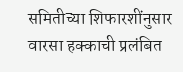समितीच्या शिफारशींनुसार वारसा हक्काची प्रलंबित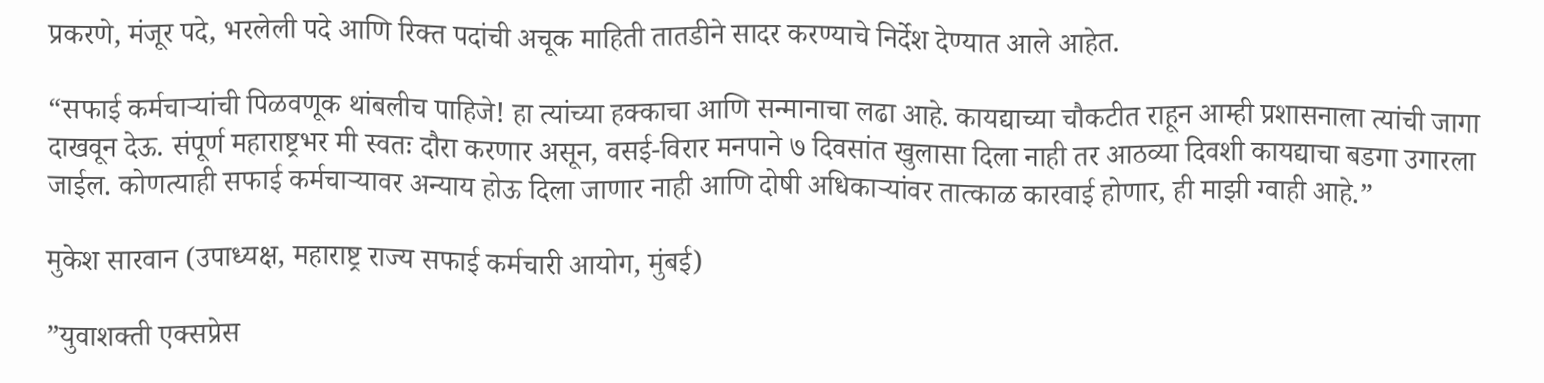प्रकरणे, मंजूर पदे, भरलेली पदे आणि रिक्त पदांची अचूक माहिती तातडीने सादर करण्याचे निर्देश देण्यात आले आहेत.

“सफाई कर्मचाऱ्यांची पिळवणूक थांबलीच पाहिजे! हा त्यांच्या हक्काचा आणि सन्मानाचा लढा आहे. कायद्याच्या चौकटीत राहून आम्ही प्रशासनाला त्यांची जागा दाखवून देऊ. संपूर्ण महाराष्ट्रभर मी स्वतः दौरा करणार असून, वसई-विरार मनपाने ७ दिवसांत खुलासा दिला नाही तर आठव्या दिवशी कायद्याचा बडगा उगारला जाईल. कोणत्याही सफाई कर्मचाऱ्यावर अन्याय होऊ दिला जाणार नाही आणि दोषी अधिकाऱ्यांवर तात्काळ कारवाई होणार, ही माझी ग्वाही आहे.”

मुकेश सारवान (उपाध्यक्ष, महाराष्ट्र राज्य सफाई कर्मचारी आयोग, मुंबई)

”युवाशक्ती एक्सप्रेस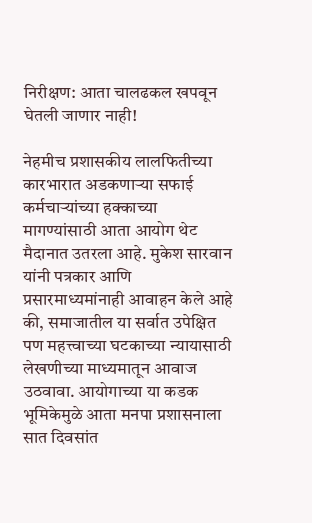निरीक्षण: आता चालढकल खपवून घेतली जाणार नाही!

नेहमीच प्रशासकीय लालफितीच्या कारभारात अडकणाऱ्या सफाई कर्मचाऱ्यांच्या हक्काच्या मागण्यांसाठी आता आयोग थेट मैदानात उतरला आहे. मुकेश सारवान यांनी पत्रकार आणि प्रसारमाध्यमांनाही आवाहन केले आहे की, समाजातील या सर्वात उपेक्षित पण महत्त्वाच्या घटकाच्या न्यायासाठी लेखणीच्या माध्यमातून आवाज उठवावा. आयोगाच्या या कडक भूमिकेमुळे आता मनपा प्रशासनाला सात दिवसांत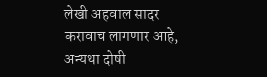लेखी अहवाल सादर करावाच लागणार आहे, अन्यथा दोषी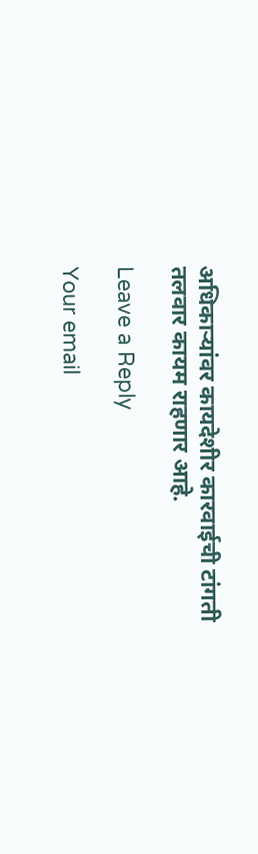अधिकाऱ्यांवर कायदेशीर कारवाईची टांगती तलवार कायम राहणार आहे.

Leave a Reply

Your email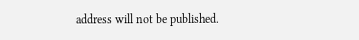address will not be published.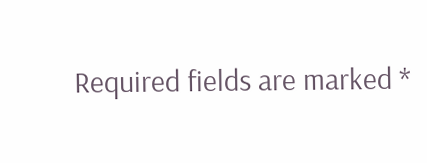Required fields are marked *